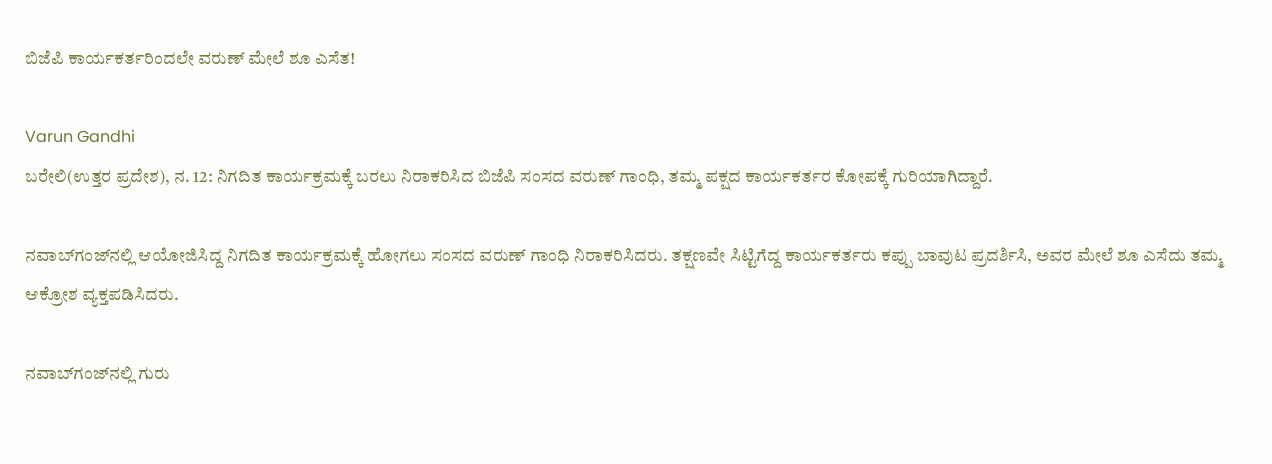ಬಿಜೆಪಿ ಕಾರ್ಯಕರ್ತರಿಂದಲೇ ವರುಣ್ ಮೇಲೆ ಶೂ ಎಸೆತ!

Varun Gandhi
ಬರೇಲಿ(ಉತ್ತರ ಪ್ರದೇಶ), ನ. 12: ನಿಗದಿತ ಕಾರ್ಯಕ್ರಮಕ್ಕೆ ಬರಲು ನಿರಾಕರಿಸಿದ ಬಿಜೆಪಿ ಸಂಸದ ವರುಣ್ ಗಾಂಧಿ, ತಮ್ಮ ಪಕ್ಷದ ಕಾರ್ಯಕರ್ತರ ಕೋಪಕ್ಕೆ ಗುರಿಯಾಗಿದ್ದಾರೆ.

ನವಾಬ್‌ಗಂಜ್‌ನಲ್ಲಿ ಆಯೋಜಿಸಿದ್ದ ನಿಗದಿತ ಕಾರ್ಯಕ್ರಮಕ್ಕೆ ಹೋಗಲು ಸಂಸದ ವರುಣ್ ಗಾಂಧಿ ನಿರಾಕರಿಸಿದರು. ತಕ್ಷಣವೇ ಸಿಟ್ಟಿಗೆದ್ದ ಕಾರ್ಯಕರ್ತರು ಕಪ್ಪು ಬಾವುಟ ಪ್ರದರ್ಶಿಸಿ, ಅವರ ಮೇಲೆ ಶೂ ಎಸೆದು ತಮ್ಮ ಆಕ್ರೋಶ ವ್ಯಕ್ತಪಡಿಸಿದರು.

ನವಾಬ್‌ಗಂಜ್‌ನಲ್ಲಿ ಗುರು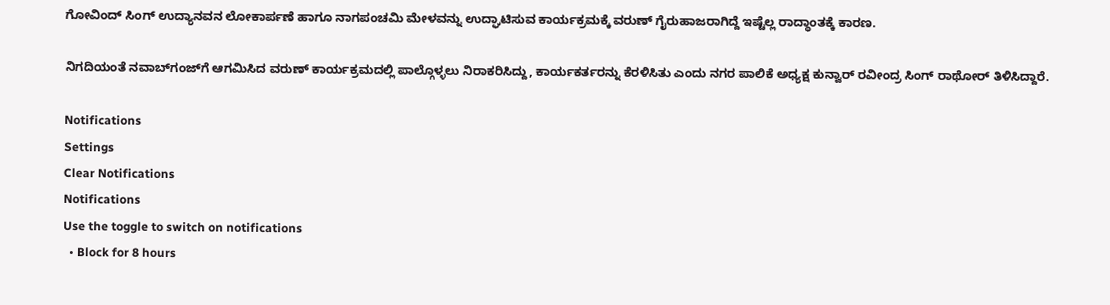ಗೋವಿಂದ್ ಸಿಂಗ್ ಉದ್ಯಾನವನ ಲೋಕಾರ್ಪಣೆ ಹಾಗೂ ನಾಗಪಂಚಮಿ ಮೇಳವನ್ನು ಉದ್ಘಾಟಿಸುವ ಕಾರ್ಯಕ್ರಮಕ್ಕೆ ವರುಣ್ ಗೈರುಹಾಜರಾಗಿದ್ದೆ ಇಷ್ಟೆಲ್ಲ ರಾದ್ಧಾಂತಕ್ಕೆ ಕಾರಣ.

ನಿಗದಿಯಂತೆ ನವಾಬ್‌ಗಂಜ್‌ಗೆ ಆಗಮಿಸಿದ ವರುಣ್ ಕಾರ್ಯಕ್ರಮದಲ್ಲಿ ಪಾಲ್ಗೊಳ್ಳಲು ನಿರಾಕರಿಸಿದ್ದು, ಕಾರ್ಯಕರ್ತರನ್ನು ಕೆರಳಿಸಿತು ಎಂದು ನಗರ ಪಾಲಿಕೆ ಅಧ್ಯಕ್ಷ ಕುನ್ವಾರ್ ರವೀಂದ್ರ ಸಿಂಗ್ ರಾಥೋರ್ ತಿಳಿಸಿದ್ದಾರೆ.

Notifications
Settings
Clear Notifications
Notifications
Use the toggle to switch on notifications
  • Block for 8 hours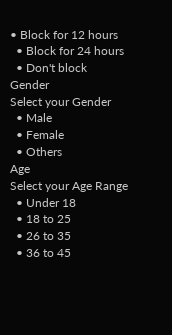• Block for 12 hours
  • Block for 24 hours
  • Don't block
Gender
Select your Gender
  • Male
  • Female
  • Others
Age
Select your Age Range
  • Under 18
  • 18 to 25
  • 26 to 35
  • 36 to 45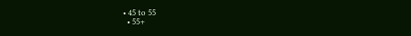• 45 to 55
  • 55+